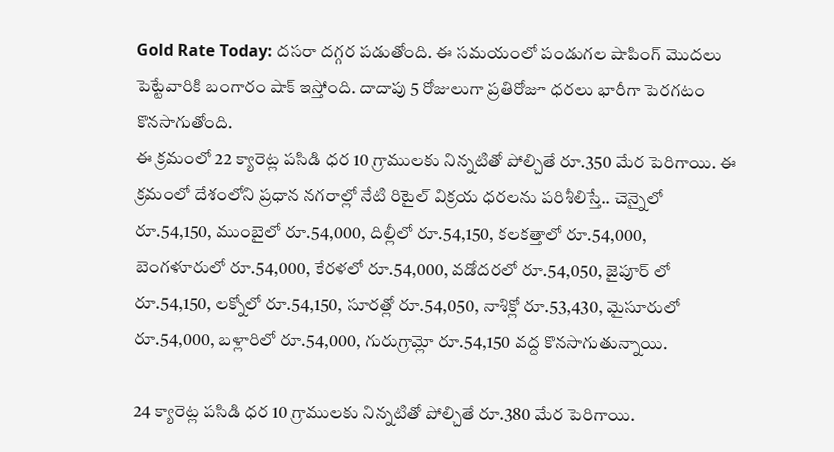Gold Rate Today: దసరా దగ్గర పడుతోంది. ఈ సమయంలో పండుగల షాపింగ్ మెుదలు పెట్టేవారికి బంగారం షాక్ ఇస్తోంది. దాదాపు 5 రోజులుగా ప్రతిరోజూ ధరలు భారీగా పెరగటం కొనసాగుతోంది.
ఈ క్రమంలో 22 క్యారెట్ల పసిడి ధర 10 గ్రాములకు నిన్నటితో పోల్చితే రూ.350 మేర పెరిగాయి. ఈ క్రమంలో దేశంలోని ప్రధాన నగరాల్లో నేటి రిటైల్ విక్రయ ధరలను పరిశీలిస్తే.. చెన్నైలో రూ.54,150, ముంబైలో రూ.54,000, దిల్లీలో రూ.54,150, కలకత్తాలో రూ.54,000, బెంగళూరులో రూ.54,000, కేరళలో రూ.54,000, వడోదరలో రూ.54,050, జైపూర్ లో రూ.54,150, లక్నోలో రూ.54,150, సూరత్లో రూ.54,050, నాశిక్లో రూ.53,430, మైసూరులో రూ.54,000, బళ్లారిలో రూ.54,000, గురుగ్రామ్లో రూ.54,150 వద్ద కొనసాగుతున్నాయి.

24 క్యారెట్ల పసిడి ధర 10 గ్రాములకు నిన్నటితో పోల్చితే రూ.380 మేర పెరిగాయి.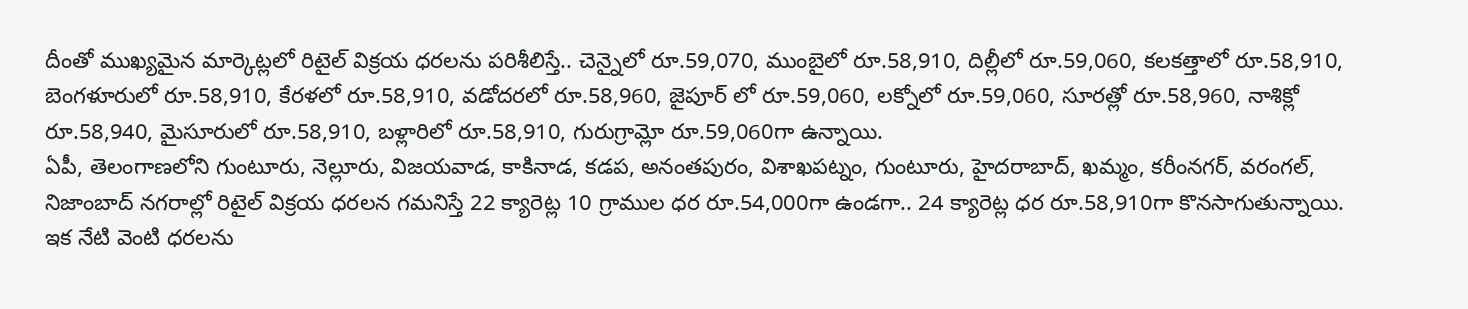దీంతో ముఖ్యమైన మార్కెట్లలో రిటైల్ విక్రయ ధరలను పరిశీలిస్తే.. చెన్నైలో రూ.59,070, ముంబైలో రూ.58,910, దిల్లీలో రూ.59,060, కలకత్తాలో రూ.58,910, బెంగళూరులో రూ.58,910, కేరళలో రూ.58,910, వడోదరలో రూ.58,960, జైపూర్ లో రూ.59,060, లక్నోలో రూ.59,060, సూరత్లో రూ.58,960, నాశిక్లో రూ.58,940, మైసూరులో రూ.58,910, బళ్లారిలో రూ.58,910, గురుగ్రామ్లో రూ.59,060గా ఉన్నాయి.
ఏపీ, తెలంగాణలోని గుంటూరు, నెల్లూరు, విజయవాడ, కాకినాడ, కడప, అనంతపురం, విశాఖపట్నం, గుంటూరు, హైదరాబాద్, ఖమ్మం, కరీంనగర్, వరంగల్, నిజాంబాద్ నగరాల్లో రిటైల్ విక్రయ ధరలన గమనిస్తే 22 క్యారెట్ల 10 గ్రాముల ధర రూ.54,000గా ఉండగా.. 24 క్యారెట్ల ధర రూ.58,910గా కొనసాగుతున్నాయి. ఇక నేటి వెంటి ధరలను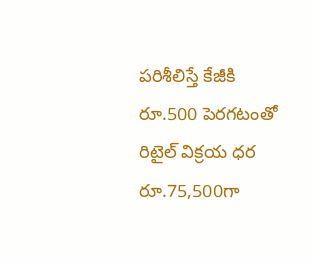పరిశీలిస్తే కేజీకి రూ.500 పెరగటంతో రిటైల్ విక్రయ ధర రూ.75,500గా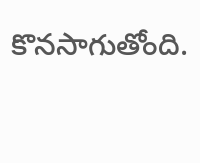కొనసాగుతోంది.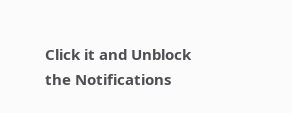Click it and Unblock the Notifications